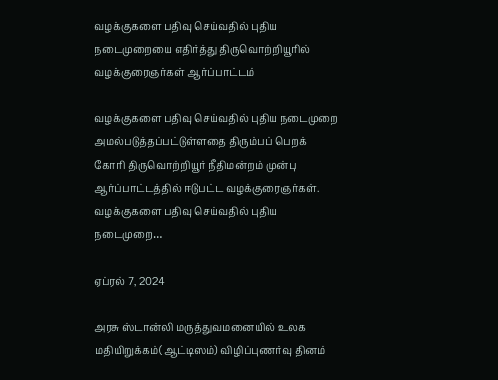வழக்குகளை பதிவு செய்வதில் புதிய நடைமுறையை எதிர்த்து திருவொற்றியூரில் வழக்குரைஞர்கள் ஆர்ப்பாட்டம்

வழக்குகளை பதிவு செய்வதில் புதிய நடைமுறை அமல்படுத்தப்பட்டுள்ளதை திரும்பப் பெறக் கோரி திருவொற்றியூர் நீதிமன்றம் முன்பு  ஆர்ப்பாட்டத்தில் ஈடுபட்ட வழக்குரைஞர்கள். வழக்குகளை பதிவு செய்வதில் புதிய நடைமுறை…

ஏப்ரல் 7, 2024

அரசு ஸ்டான்லி மருத்துவமனையில் உலக மதியிறுக்கம்(ஆட்டிஸம்) விழிப்புணர்வு தினம்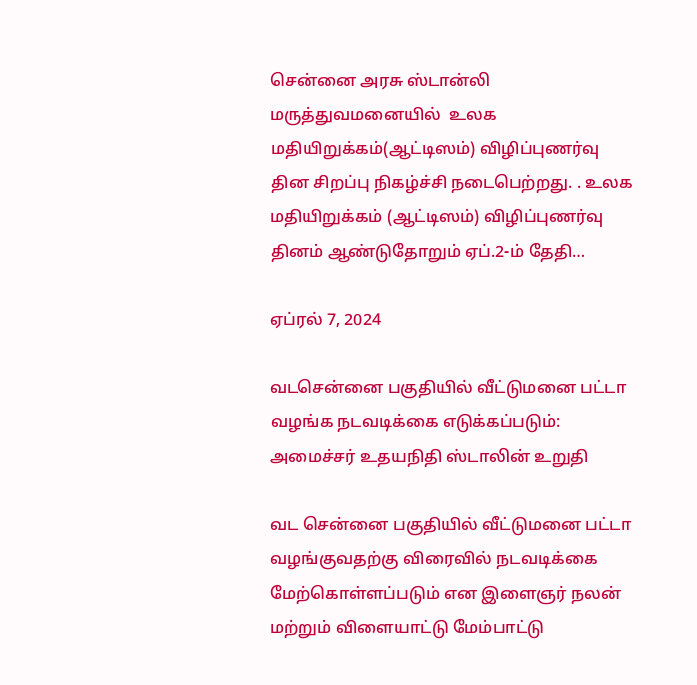சென்னை அரசு ஸ்டான்லி மருத்துவமனையில்  உலக மதியிறுக்கம்(ஆட்டிஸம்) விழிப்புணர்வு தின சிறப்பு நிகழ்ச்சி நடைபெற்றது. . உலக மதியிறுக்கம் (ஆட்டிஸம்) விழிப்புணர்வு தினம் ஆண்டுதோறும் ஏப்.2-ம் தேதி…

ஏப்ரல் 7, 2024

வடசென்னை பகுதியில் வீட்டுமனை பட்டா வழங்க நடவடிக்கை எடுக்கப்படும்: அமைச்சர் உதயநிதி ஸ்டாலின் உறுதி

வட சென்னை பகுதியில் வீட்டுமனை பட்டா வழங்குவதற்கு விரைவில் நடவடிக்கை மேற்கொள்ளப்படும் என இளைஞர் நலன் மற்றும் விளையாட்டு மேம்பாட்டு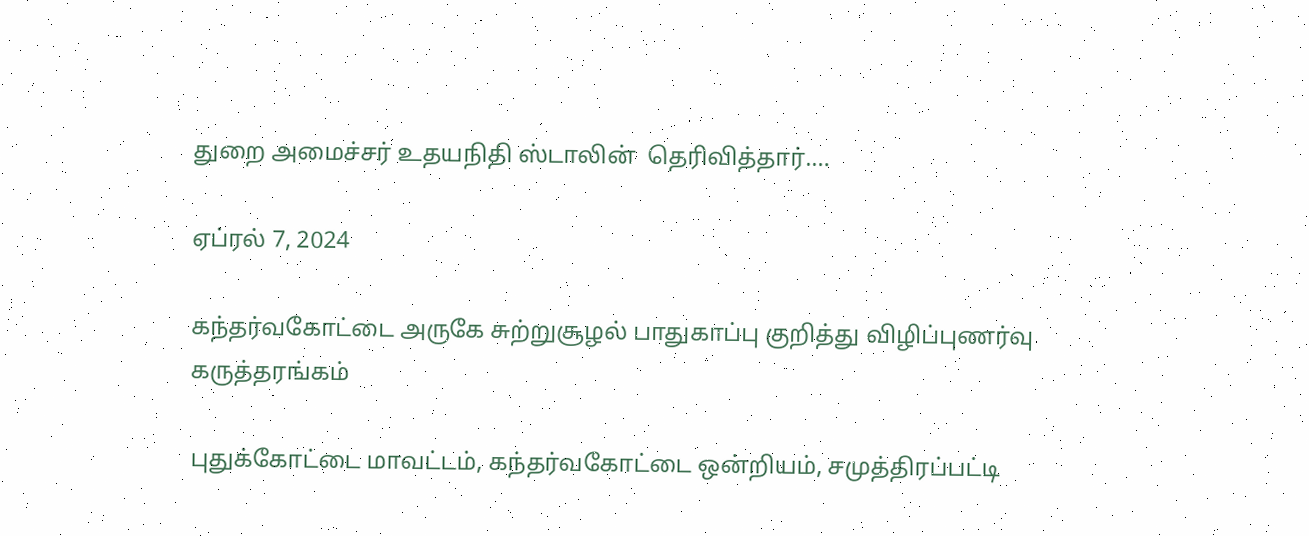துறை அமைச்சர் உதயநிதி ஸ்டாலின்  தெரிவித்தார்.…

ஏப்ரல் 7, 2024

கந்தர்வகோட்டை அருகே சுற்றுசூழல் பாதுகாப்பு குறித்து விழிப்புணர்வு கருத்தரங்கம்

புதுக்கோட்டை மாவட்டம், கந்தர்வகோட்டை ஒன்றியம், சமுத்திரப்பட்டி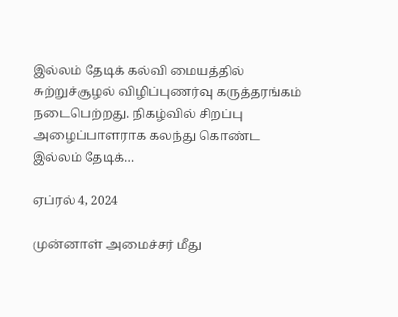இல்லம் தேடிக் கல்வி மையத்தில் சுற்றுச்சூழல் விழிப்புணர்வு கருத்தரங்கம் நடைபெற்றது. நிகழ்வில் சிறப்பு அழைப்பாளராக கலந்து கொண்ட இல்லம் தேடிக்…

ஏப்ரல் 4, 2024

முன்னாள் அமைச்சர் மீது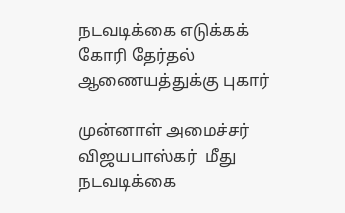நடவடிக்கை எடுக்கக் கோரி தேர்தல் ஆணையத்துக்கு புகார்

முன்னாள் அமைச்சர் விஜயபாஸ்கர்  மீது நடவடிக்கை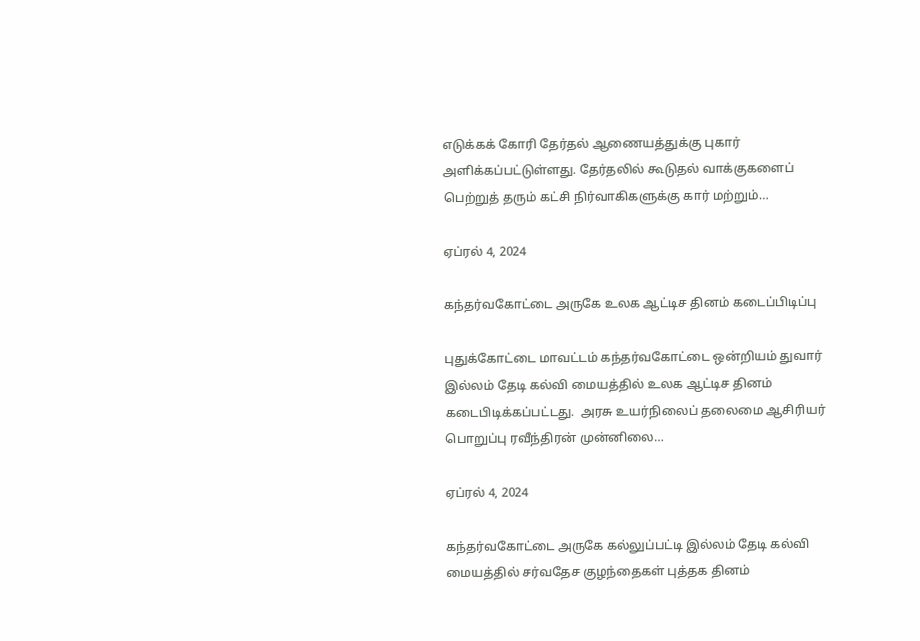எடுக்கக் கோரி தேர்தல் ஆணையத்துக்கு புகார் அளிக்கப்பட்டுள்ளது. தேர்தலில் கூடுதல் வாக்குகளைப் பெற்றுத் தரும் கட்சி நிர்வாகிகளுக்கு கார் மற்றும்…

ஏப்ரல் 4, 2024

கந்தர்வகோட்டை அருகே உலக ஆட்டிச தினம் கடைப்பிடிப்பு

புதுக்கோட்டை மாவட்டம் கந்தர்வகோட்டை ஒன்றியம் துவார் இல்லம் தேடி கல்வி மையத்தில் உலக ஆட்டிச தினம் கடைபிடிக்கப்பட்டது.  அரசு உயர்நிலைப் தலைமை ஆசிரியர் பொறுப்பு ரவீந்திரன் முன்னிலை…

ஏப்ரல் 4, 2024

கந்தர்வகோட்டை அருகே கல்லுப்பட்டி இல்லம் தேடி கல்வி மையத்தில் சர்வதேச குழந்தைகள் புத்தக தினம்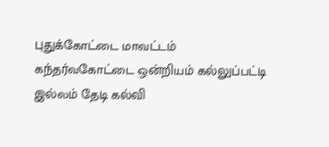புதுக்கோட்டை மாவட்டம் கந்தர்வகோட்டை ஒன்றியம் கல்லுப்பட்டி இல்லம் தேடி கல்வி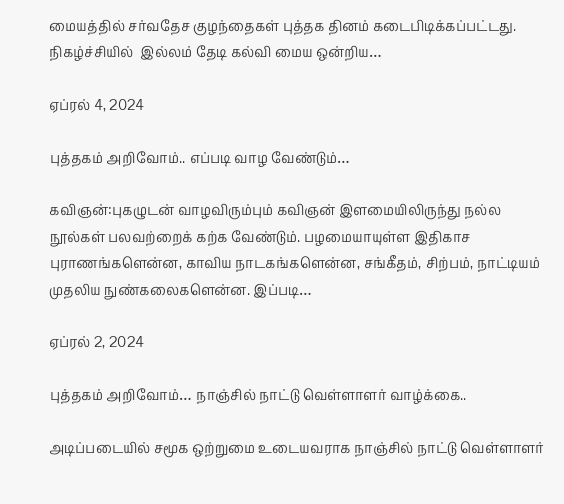மையத்தில் சர்வதேச குழந்தைகள் புத்தக தினம் கடைபிடிக்கப்பட்டது. நிகழ்ச்சியில்  இல்லம் தேடி கல்வி மைய ஒன்றிய…

ஏப்ரல் 4, 2024

புத்தகம் அறிவோம்.. எப்படி வாழ வேண்டும்…

கவிஞன்:புகழுடன் வாழவிரும்பும் கவிஞன் இளமையிலிருந்து நல்ல நூல்கள் பலவற்றைக் கற்க வேண்டும். பழமையாயுள்ள இதிகாச புராணங்களென்ன, காவிய நாடகங்களென்ன, சங்கீதம், சிற்பம், நாட்டியம் முதலிய நுண்கலைகளென்ன. இப்படி…

ஏப்ரல் 2, 2024

புத்தகம் அறிவோம்… நாஞ்சில் நாட்டு வெள்ளாளர் வாழ்க்கை..

அடிப்படையில் சமூக ஒற்றுமை உடையவராக நாஞ்சில் நாட்டு வெள்ளாளர்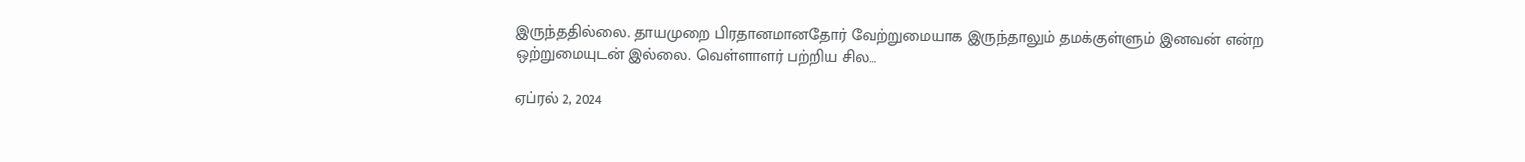இருந்ததில்லை. தாயமுறை பிரதானமானதோர் வேற்றுமையாக இருந்தாலும் தமக்குள்ளும் இனவன் என்ற ஒற்றுமையுடன் இல்லை. வெள்ளாளர் பற்றிய சில…

ஏப்ரல் 2, 2024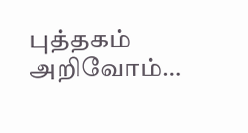புத்தகம் அறிவோம்…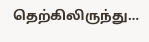தெற்கிலிருந்து…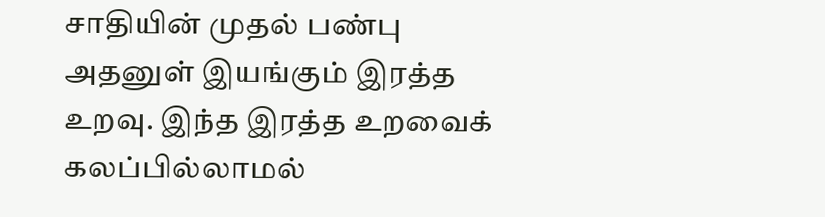சாதியின் முதல் பண்பு அதனுள் இயங்கும் இரத்த உறவு. இந்த இரத்த உறவைக் கலப்பில்லாமல்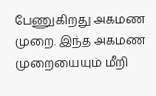பேணுகிறது அகமண முறை. இந்த அகமண முறையையும் மீறி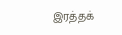இரத்தக்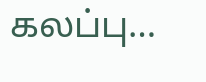கலப்பு…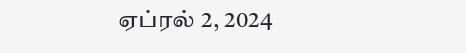ஏப்ரல் 2, 2024